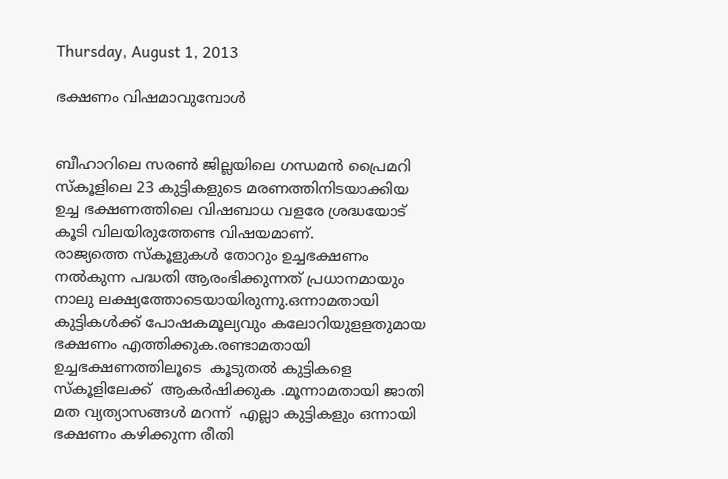Thursday, August 1, 2013

ഭക്ഷണം വിഷമാവുമ്പോള്‍


ബീഹാറിലെ സരണ്‍ ജില്ലയിലെ ഗന്ധമന്‍ പ്രൈമറി സ്‌കൂളിലെ 23 കുട്ടികളുടെ മരണത്തിനിടയാക്കിയ ഉച്ച ഭക്ഷണത്തിലെ വിഷബാധ വളരേ ശ്രദ്ധയോട് കൂടി വിലയിരുത്തേണ്ട വിഷയമാണ്.
രാജ്യത്തെ സ്‌കൂളുകള്‍ തോറും ഉച്ചഭക്ഷണം നല്‍കുന്ന പദ്ധതി ആരംഭിക്കുന്നത് പ്രധാനമായും നാലു ലക്ഷ്യത്തോടെയായിരുന്നു.ഒന്നാമതായി കുട്ടികള്‍ക്ക് പോഷകമൂല്യവും കലോറിയുളളതുമായ ഭക്ഷണം എത്തിക്കുക.രണ്ടാമതായി ഉച്ചഭക്ഷണത്തിലൂടെ  കൂടുതല്‍ കുട്ടികളെ സ്‌കൂളിലേക്ക്  ആകര്‍ഷിക്കുക .മൂന്നാമതായി ജാതി മത വ്യത്യാസങ്ങള്‍ മറന്ന്  എല്ലാ കുട്ടികളും ഒന്നായി ഭക്ഷണം കഴിക്കുന്ന രീതി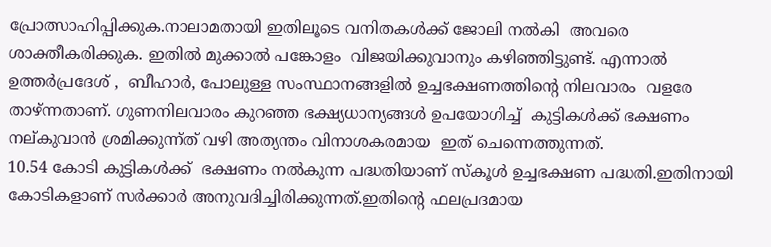പ്രോത്സാഹിപ്പിക്കുക.നാലാമതായി ഇതിലൂടെ വനിതകള്‍ക്ക് ജോലി നല്‍കി  അവരെ ശാക്തീകരിക്കുക. ഇതില്‍ മുക്കാല്‍ പങ്കോളം  വിജയിക്കുവാനും കഴിഞ്ഞിട്ടുണ്ട്. എന്നാല്‍ ഉത്തര്‍പ്രദേശ് ,  ബീഹാര്‍, പോലുള്ള സംസ്ഥാനങ്ങളില്‍ ഉച്ചഭക്ഷണത്തിന്റെ നിലവാരം  വളരേ താഴ്ന്നതാണ്. ഗുണനിലവാരം കുറഞ്ഞ ഭക്ഷ്യധാന്യങ്ങള്‍ ഉപയോഗിച്ച്  കുട്ടികള്‍ക്ക് ഭക്ഷണം നല്കുവാന്‍ ശ്രമിക്കുന്ന്ത് വഴി അത്യന്തം വിനാശകരമായ  ഇത് ചെന്നെത്തുന്നത്.
10.54 കോടി കുട്ടികള്‍ക്ക്  ഭക്ഷണം നല്‍കുന്ന പദ്ധതിയാണ് സ്‌കൂള്‍ ഉച്ചഭക്ഷണ പദ്ധതി.ഇതിനായി കോടികളാണ് സര്‍ക്കാര്‍ അനുവദിച്ചിരിക്കുന്നത്.ഇതിന്റെ ഫലപ്രദമായ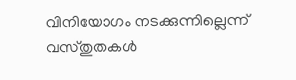വിനിയോഗം നടക്കുന്നില്ലെന്ന് വസ്തുതകള്‍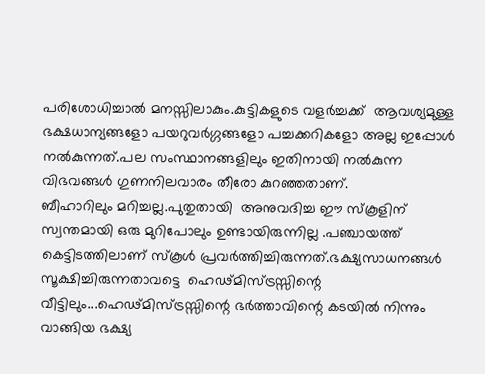പരിശോധിച്ചാല്‍ മനസ്സിലാകും.കുട്ടികളുടെ വളര്‍ച്ചക്ക്  ആവശ്യമുള്ള ഭക്ഷധാന്യങ്ങളോ പയറുവര്‍ഗ്ഗങ്ങളോ പച്ചക്കറികളോ അല്ല ഇപ്പോള്‍ നല്‍കുന്നത്.പല സംസ്ഥാനങ്ങളിലും ഇതിനായി നല്‍കുന്ന വിഭവങ്ങള്‍ ഗുണനിലവാരം തീരോ കുറഞ്ഞതാണ്.
ബീഹാറിലും മറിച്ചല്ല.പുതുതായി  അനുവദിച്ച ഈ സ്‌കൂളിന് സ്വന്തമായി ഒരു മുറിപോലും ഉണ്ടായിരുന്നില്ല .പഞ്ചായത്ത് കെട്ടിടത്തിലാണ് സ്‌കൂള്‍ പ്രവര്‍ത്തിച്ചിരുന്നത്.ഭക്ഷ്യസാധനങ്ങള്‍ സൂക്ഷിച്ചിരുന്നതാവട്ടെ  ഹെഢ്മിസ്ട്രസ്സിന്റെ വീട്ടിലും...ഹെഢ്മിസ്ട്രസ്സിന്റെ ഭര്‍ത്താവിന്റെ കടയില്‍ നിന്നും വാങ്ങിയ ഭക്ഷ്യ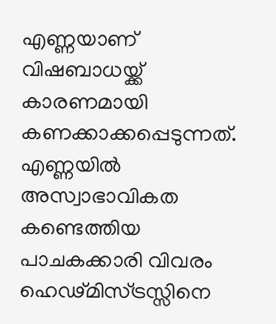എണ്ണയാണ് വിഷബാധയ്ക്ക്  കാരണമായി കണക്കാക്കപ്പെടുന്നത്. എണ്ണയില്‍ അസ്വാഭാവികത കണ്ടെത്തിയ  പാചകക്കാരി വിവരം ഹെഢ്മിസ്ട്രസ്സിനെ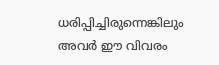ധരിപ്പിച്ചിരുന്നെങ്കിലും  അവര്‍ ഈ വിവരം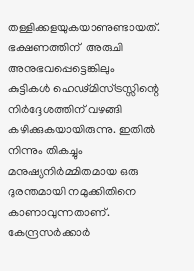തള്ളിക്കളയുകയാണുണ്ടായത്. ഭക്ഷണത്തിന്  അരുചി അനുഭവപ്പെട്ടെങ്കിലും കുട്ടികള്‍ ഹെഢ്മിസ്ട്രസ്സിന്റെ നിര്‍ദ്ദേശത്തിന് വഴങ്ങി കഴിക്കുകയായിരുന്നു. ഇതില്‍ നിന്നും തികച്ചും  മനുഷ്യനിര്‍മ്മിതമായ ഒരു ദുരന്തമായി നമുക്കിതിനെ കാണാവുന്നതാണ്.
കേന്ദ്രസര്‍ക്കാര്‍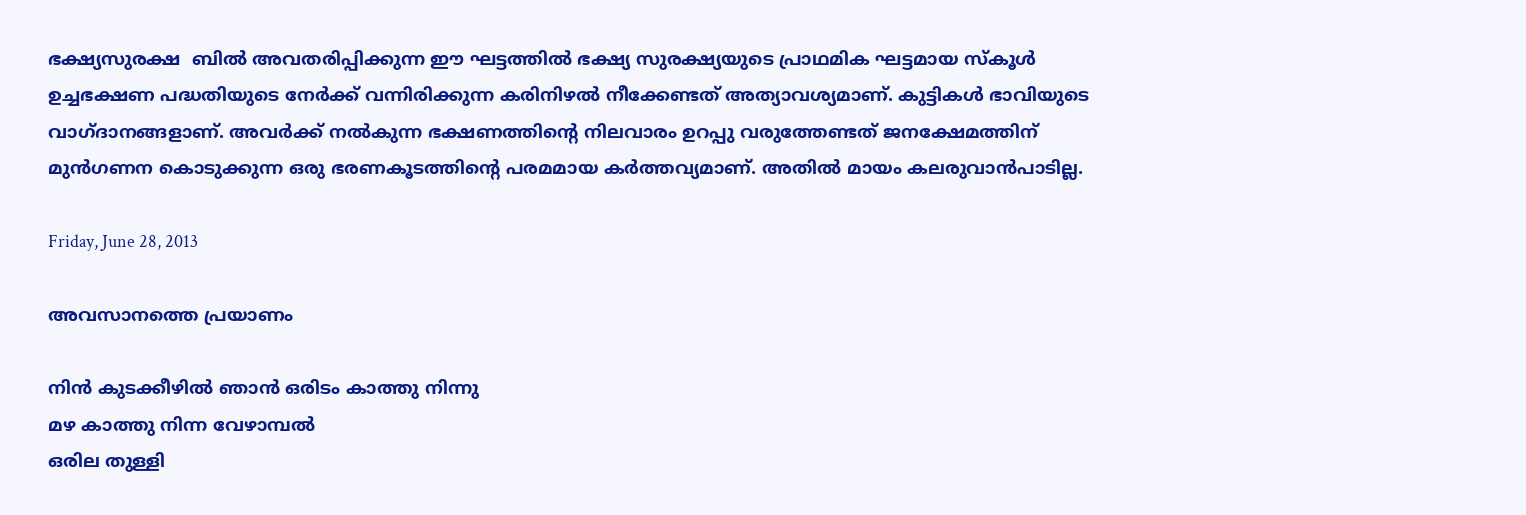ഭക്ഷ്യസുരക്ഷ  ബില്‍ അവതരിപ്പിക്കുന്ന ഈ ഘട്ടത്തില്‍ ഭക്ഷ്യ സുരക്ഷ്യയുടെ പ്രാഥമിക ഘട്ടമായ സ്‌കൂള്‍ ഉച്ചഭക്ഷണ പദ്ധതിയുടെ നേര്‍ക്ക് വന്നിരിക്കുന്ന കരിനിഴല്‍ നീക്കേണ്ടത് അത്യാവശ്യമാണ്. കുട്ടികള്‍ ഭാവിയുടെ വാഗ്ദാനങ്ങളാണ്. അവര്‍ക്ക് നല്‍കുന്ന ഭക്ഷണത്തിന്റെ നിലവാരം ഉറപ്പു വരുത്തേണ്ടത് ജനക്ഷേമത്തിന് മുന്‍ഗണന കൊടുക്കുന്ന ഒരു ഭരണകൂടത്തിന്റെ പരമമായ കര്‍ത്തവ്യമാണ്. അതില്‍ മായം കലരുവാന്‍പാടില്ല.

Friday, June 28, 2013

അവസാനത്തെ പ്രയാണം

നിൻ കുടക്കീഴിൽ ഞാൻ ഒരിടം കാത്തു നിന്നു
മഴ കാത്തു നിന്ന വേഴാമ്പല്‍
ഒരില തുള്ളി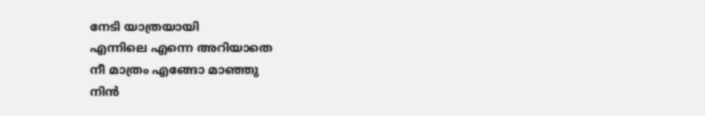നേടി യാത്രയായി
എന്നിലെ എന്നെ അറിയാതെ
നീ മാത്രം എങ്ങോ മാഞ്ഞു
നിൻ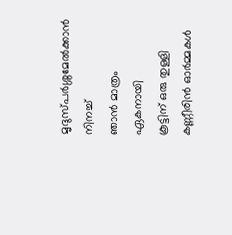മൃദുസ്പർശ്ശമേൽക്കാൻ നിനച്ച്‌
ഞാൻ മാത്രം ഏകനായി
കൂട്ടിന്‌ ഒരു തുള്ളി കണ്ണീരിൻ ഓർമ്മകൾ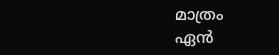മാത്രം
ഏൻ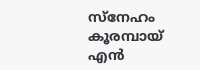സ്നേഹം കൂരമ്പായ്‌ എൻ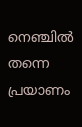നെഞ്ചിൽ തന്നെ
പ്രയാണം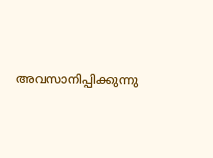അവസാനിപ്പിക്കുന്നു